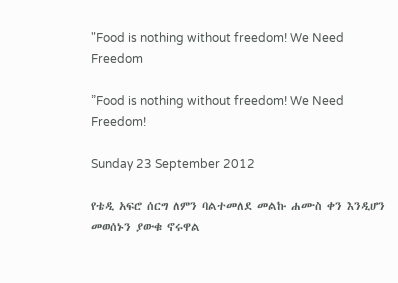"Food is nothing without freedom! We Need Freedom

”Food is nothing without freedom! We Need Freedom!

Sunday 23 September 2012

የቴዲ አፍሮ ሰርግ ለምን ባልተመለደ መልኩ ሐሙስ ቀን እንዲሆን መወሰኑን ያውቁ ኖሩዋል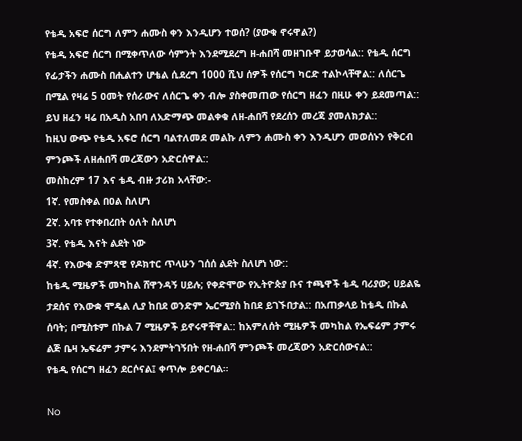የቴዲ አፍሮ ሰርግ ለምን ሐሙስ ቀን እንዲሆን ተወሰ? (ያውቁ ኖሩዋል?)
የቴዲ አፍሮ ሰርግ በሚቀጥለው ሳምንት እንደሚደረግ ዘ-ሐበሻ መዘገቡዋ ይታወሳል:: የቴዲ ሰርግ የፊታችን ሐሙስ በሒልተን ሆቴል ሲደረግ 1000 ሺህ ሰዎች የሰርግ ካርድ ተልኮላቸዋል:: ለሰርጌ በሚል የዛሬ 5 ዐመት የሰራውና ለሰርጌ ቀን ብሎ ያስቀመጠው የሰርግ ዘፈን በዚሁ ቀን ይደመጣል:: ይህ ዘፈን ዛሬ በአዲስ አበባ ለአድማጭ መልቀቁ ለዘ-ሐበሻ የደረሰን መረጃ ያመለክታል::
ከዚህ ውጭ የቴዲ አፍሮ ሰርግ ባልተለመደ መልኩ ለምን ሐሙስ ቀን እንዲሆን መወሰኑን የቅርብ ምንጮች ለዘሐበሻ መረጃውን አድርሰዋል::
መስከረም 17 እና ቴዲ ብዙ ታሪክ አላቸው:-
1ኛ. የመስቀል በዐል ስለሆነ
2ኛ. አባቱ የተቀበረበት ዕለት ስለሆነ
3ኛ. የቴዲ እናት ልደት ነው
4ኛ. የእውቁ ድምጻዊ የዶክተር ጥላሁን ገሰሰ ልደት ስለሆነ ነው::
ከቴዲ ሚዜዎች መካከል ሸዋንዳኝ ሀይሉ; የቀድሞው የኢትዮጵያ ቡና ተጫዋች ቴዲ ባሪያው; ሀይልዬ ታደሰና የእውቋ ሞዴል ሊያ ከበደ ወንድም ኤርሚያስ ከበደ ይገኙበታል:: በአጠቃላይ ከቴዲ በኩል ሰባት; በሚስቱም በኩል 7 ሚዜዎች ይኖሩዋቸዋል:: ከአምለሰት ሚዜዎች መካከል የኤፍሬም ታምሩ ልጅ ቤዛ ኤፍሬም ታምሩ እንደምትገኝበት የዘ-ሐበሻ ምንጮች መረጃውን አድርሰውናል::
የቴዲ የሰርግ ዘፈን ደርሶናል፤ ቀጥሎ ይቀርባል።

No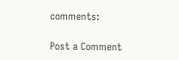comments:

Post a Comment